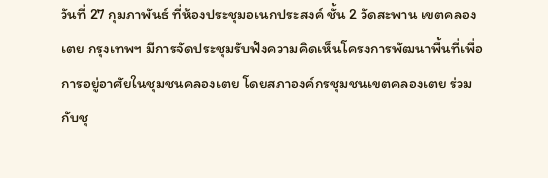วันที่ 27 กุมภาพันธ์ ที่ห้องประชุมอเนกประสงค์ ชั้น 2 วัดสะพาน เขตคลองเตย กรุงเทพฯ มีการจัดประชุมรับฟังความคิดเห็นโครงการพัฒนาพื้นที่เพื่อการอยู่อาศัยในชุมชนคลองเตย โดยสภาองค์กรชุมชนเขตคลองเตย ร่วมกับชุ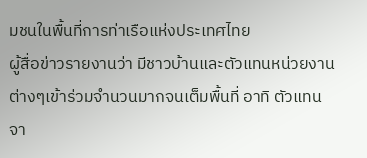มชนในพื้นที่การท่าเรือแห่งประเทศไทย
ผู้สื่อข่าวรายงานว่า มีชาวบ้านและตัวแทนหน่วยงานต่างๆเข้าร่วมจำนวนมากจนเต็มพื้นที่ อาทิ ตัวแทนจา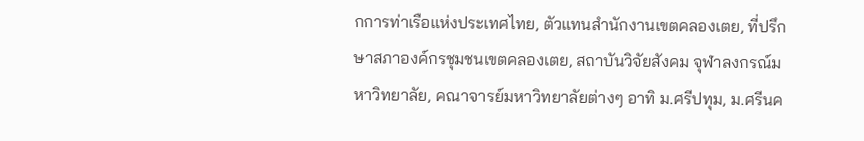กการท่าเรือแห่งประเทศไทย, ตัวแทนสำนักงานเขตคลองเตย, ที่ปรึกษาสภาองค์กรชุมชนเขตคลองเตย, สถาบันวิจัยสังคม จุฬาลงกรณ์มหาวิทยาลัย, คณาจารย์มหาวิทยาลัยต่างๆ อาทิ ม.ศรีปทุม, ม.ศรีนค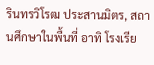รินทรวิโรฒ ประสานมิตร, สถานศึกษาในพื้นที่ อาทิ โรงเรีย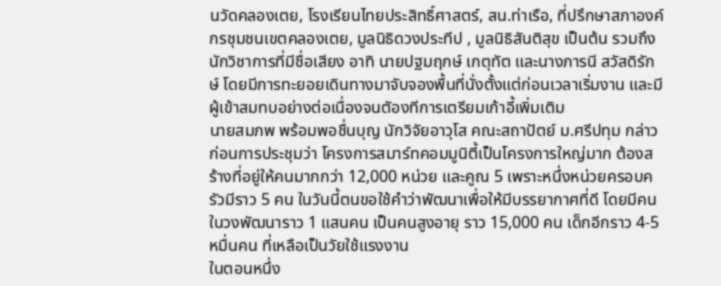นวัดคลองเตย, โรงเรียนไทยประสิทธิ์ศาสตร์, สน.ท่าเรือ, ที่ปรึกษาสภาองค์กรชุมชนเขตคลองเตย, มูลนิธิดวงประทีป , มูลนิธิสันติสุข เป็นต้น รวมถึงนักวิชาการที่มีชื่อเสียง อาทิ นายปฐมฤกษ์ เกตุทัต และนางภารนี สวัสดิรักษ์ โดยมีการทะยอยเดินทางมาจับจองพื้นที่นั่งตั้งแต่ก่อนเวลาเริ่มงาน และมีผู้เข้าสมทบอย่างต่อเนื่องจนตัองทีการเตรียมเก้าอี้เพิ่มเติม
นายสมภพ พร้อมพอชื่นบุญ นักวิจัยอาวุโส คณะสถาปัตย์ ม.ศรีปทุม กล่าวก่อนการประชุมว่า โครงการสมาร์ทคอมมูนิตี้เป็นโครงการใหญ่มาก ต้องสร้างที่อยู่ให้คนมากกว่า 12,000 หน่วย และคูณ 5 เพราะหนึ่งหน่วยครอบครัวมีราว 5 คน ในวันนี้ตนขอใช้คำว่าพัฒนาเพื่อให้มีบรรยากาศที่ดี โดยมีคนในวงพัฒนาราว 1 แสนคน เป็นคนสูงอายุ ราว 15,000 คน เด็กอีกราว 4-5 หมื่นคน ที่เหลือเป็นวัยใช้แรงงาน
ในตอนหนึ่ง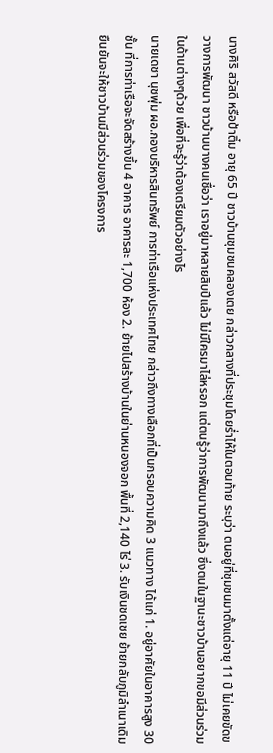นางศิริ สวัสดี หรือป้าติ๋ม อายุ 65 ปี ชาวบ้านชุมชนคลองเตย กล่าวกลางที่ประชุมโดยร่ำไห้ในตอนท้าย ระบุว่า ตนอยู่ที่ชุมชนมาตั้งแต่อายุ 11 ปี ไม่เคยขัดขวางการพัฒนา ชาวบ้านบางคนเชื่อว่า เราอยู่มาหลายสิบปีแล้ว ไม่มีใครมาไล่หรอก แต่ตนรู้ว่าการพัฒนามาถึงแล้ว ซึ่งตนในฐานะชาวบ้านอยากขอมีส่วนร่วมในด้านต่างๆด้วย เพื่อที่จะรู้ว่าต้องเตรียมตัวอย่างไร
นายเดชา นุชพุ่ม ผอ.กองบริหารสินทรัพย์ การท่าเรือแห่งประเทศไทย กล่าวถึงทางเลือกที่เป็นกรอบความคิด 3 แนวทาง ได้แก่ 1. อยู่อาศัยในอาคารสูง 30 ชั้น ที่การท่าเรือจะจัดสร้างขึ้น 4 อาคาร อาคารละ 1,700 ห้อง 2. ย้ายไปสร้างบ้านในย่านหนองจอก พื้นที่ 2,140 ไร่ 3. รับเงินชดเชย ย้ายกลับภูมิลำเนาเดิม ยืนยันจะให้ชาวบ้านมีส่วนร่วมของโครงการ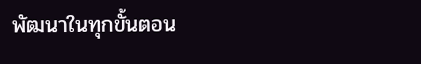พัฒนาในทุกขั้นตอน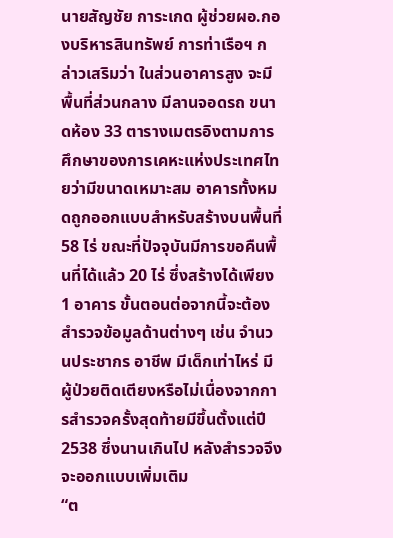นายสัญชัย การะเกด ผู้ช่วยผอ.กองบริหารสินทรัพย์ การท่าเรือฯ กล่าวเสริมว่า ในส่วนอาคารสูง จะมีพื้นที่ส่วนกลาง มีลานจอดรถ ขนาดห้อง 33 ตารางเมตรอิงตามการศึกษาของการเคหะแห่งประเทศไทยว่ามีขนาดเหมาะสม อาคารทั้งหมดถูกออกแบบสำหรับสร้างบนพื้นที่ 58 ไร่ ขณะที่ปัจจุบันมีการขอคืนพื้นที่ได้แล้ว 20 ไร่ ซึ่งสร้างได้เพียง 1 อาคาร ขั้นตอนต่อจากนี้จะต้องสำรวจข้อมูลด้านต่างๆ เช่น จำนวนประชากร อาชีพ มีเด็กเท่าไหร่ มีผู้ป่วยติดเตียงหรือไม่เนื่องจากการสำรวจครั้งสุดท้ายมีขึ้นตั้งแต่ปี 2538 ซึ่งนานเกินไป หลังสำรวจจึงจะออกแบบเพิ่มเติม
“ต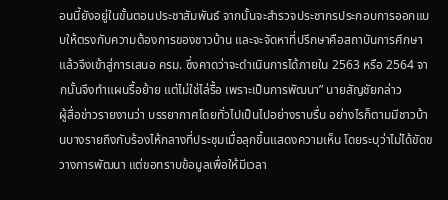อนนี้ยังอยู่ในขั้นตอนประชาสัมพันธ์ จากนั้นจะสำรวจประชากรประกอบการออกแบบให้ตรงกับความต้องการของชาวบ้าน และจะจัดหาที่ปรึกษาคือสถาบันการศึกษาแล้วจึงเข้าสู่การเสนอ ครม. ซึ่งคาดว่าจะดำเนินการได้ภายใน 2563 หรือ 2564 จากนั้นจึงทำแผนรื้อย้าย แต่ไม่ใช่ไล่รื้อ เพราะเป็นการพัฒนา” นายสัญชัยกล่าว
ผู้สื่อข่าวรายงานว่า บรรยากาศโดยทั่วไปเป็นไปอย่างราบรื่น อย่างไรก็ตามมีชาวบ้านบางรายถึงกับร้องไห้กลางที่ประชุมเมื่อลุกขึ้นแสดงความเห็น โดยระบุว่าไม่ได้ขัดขวางการพัฒนา แต่ขอทราบข้อมูลเพื่อให้มีเวลา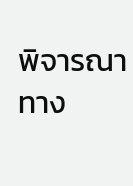พิจารณาทาง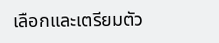เลือกและเตรียมตัว